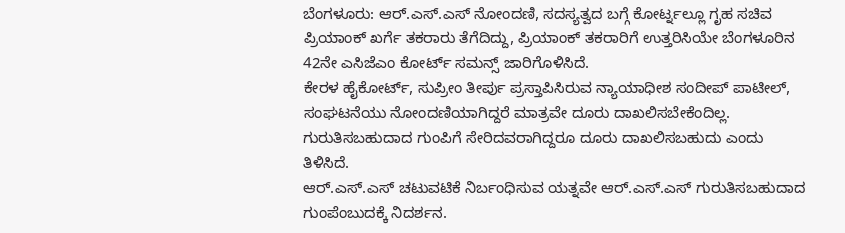ಬೆಂಗಳೂರು: ಆರ್.ಎಸ್.ಎಸ್ ನೋಂದಣಿ, ಸದಸ್ಯತ್ವದ ಬಗ್ಗೆ ಕೋರ್ಟ್ನಲ್ಲೂ ಗೃಹ ಸಚಿವ ಪ್ರಿಯಾಂಕ್ ಖರ್ಗೆ ತಕರಾರು ತೆಗೆದಿದ್ದು, ಪ್ರಿಯಾಂಕ್ ತಕರಾರಿಗೆ ಉತ್ತರಿಸಿಯೇ ಬೆಂಗಳೂರಿನ 42ನೇ ಎಸಿಜೆಎಂ ಕೋರ್ಟ್ ಸಮನ್ಸ್ ಜಾರಿಗೊಳಿಸಿದೆ.
ಕೇರಳ ಹೈಕೋರ್ಟ್, ಸುಪ್ರೀಂ ತೀರ್ಪು ಪ್ರಸ್ತಾಪಿಸಿರುವ ನ್ಯಾಯಾಧೀಶ ಸಂದೀಪ್ ಪಾಟೀಲ್, ಸಂಘಟನೆಯು ನೋಂದಣಿಯಾಗಿದ್ದರೆ ಮಾತ್ರವೇ ದೂರು ದಾಖಲಿಸಬೇಕೆಂದಿಲ್ಲ. ಗುರುತಿಸಬಹುದಾದ ಗುಂಪಿಗೆ ಸೇರಿದವರಾಗಿದ್ದರೂ ದೂರು ದಾಖಲಿಸಬಹುದು ಎಂದು ತಿಳಿಸಿದೆ.
ಆರ್.ಎಸ್.ಎಸ್ ಚಟುವಟಿಕೆ ನಿರ್ಬಂಧಿಸುವ ಯತ್ನವೇ ಆರ್.ಎಸ್.ಎಸ್ ಗುರುತಿಸಬಹುದಾದ ಗುಂಪೆಂಬುದಕ್ಕೆ ನಿದರ್ಶನ.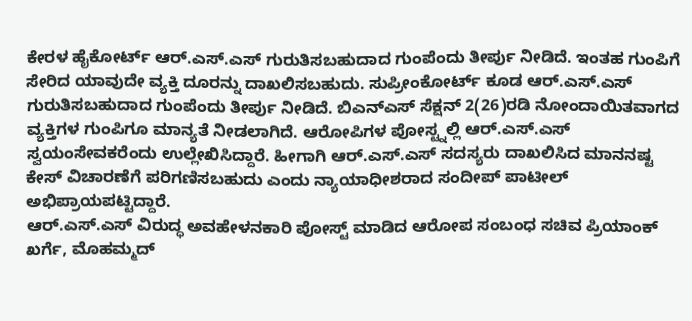ಕೇರಳ ಹೈಕೋರ್ಟ್ ಆರ್.ಎಸ್.ಎಸ್ ಗುರುತಿಸಬಹುದಾದ ಗುಂಪೆಂದು ತೀರ್ಪು ನೀಡಿದೆ. ಇಂತಹ ಗುಂಪಿಗೆ ಸೇರಿದ ಯಾವುದೇ ವ್ಯಕ್ತಿ ದೂರನ್ನು ದಾಖಲಿಸಬಹುದು. ಸುಪ್ರೀಂಕೋರ್ಟ್ ಕೂಡ ಆರ್.ಎಸ್.ಎಸ್ ಗುರುತಿಸಬಹುದಾದ ಗುಂಪೆಂದು ತೀರ್ಪು ನೀಡಿದೆ. ಬಿಎನ್ಎಸ್ ಸೆಕ್ಷನ್ 2(26)ರಡಿ ನೋಂದಾಯಿತವಾಗದ ವ್ಯಕ್ತಿಗಳ ಗುಂಪಿಗೂ ಮಾನ್ಯತೆ ನೀಡಲಾಗಿದೆ. ಆರೋಪಿಗಳ ಪೋಸ್ಟ್ನಲ್ಲಿ ಆರ್.ಎಸ್.ಎಸ್ ಸ್ವಯಂಸೇವಕರೆಂದು ಉಲ್ಲೇಖಿಸಿದ್ದಾರೆ. ಹೀಗಾಗಿ ಆರ್.ಎಸ್.ಎಸ್ ಸದಸ್ಯರು ದಾಖಲಿಸಿದ ಮಾನನಷ್ಟ ಕೇಸ್ ವಿಚಾರಣೆಗೆ ಪರಿಗಣಿಸಬಹುದು ಎಂದು ನ್ಯಾಯಾಧೀಶರಾದ ಸಂದೀಪ್ ಪಾಟೀಲ್ ಅಭಿಪ್ರಾಯಪಟ್ಟಿದ್ದಾರೆ.
ಆರ್.ಎಸ್.ಎಸ್ ವಿರುದ್ಧ ಅವಹೇಳನಕಾರಿ ಪೋಸ್ಟ್ ಮಾಡಿದ ಆರೋಪ ಸಂಬಂಧ ಸಚಿವ ಪ್ರಿಯಾಂಕ್ ಖರ್ಗೆ, ಮೊಹಮ್ಮದ್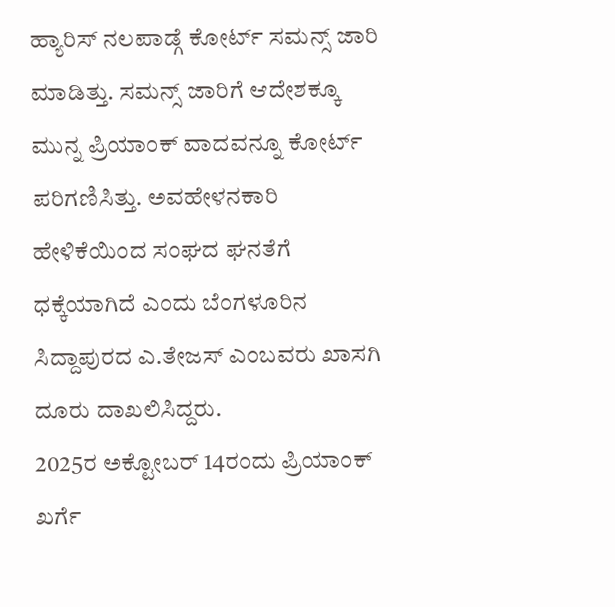ಹ್ಯಾರಿಸ್ ನಲಪಾಡ್ಗೆ ಕೋರ್ಟ್ ಸಮನ್ಸ್ ಜಾರಿ ಮಾಡಿತ್ತು. ಸಮನ್ಸ್ ಜಾರಿಗೆ ಆದೇಶಕ್ಕೂ ಮುನ್ನ ಪ್ರಿಯಾಂಕ್ ವಾದವನ್ನೂ ಕೋರ್ಟ್ ಪರಿಗಣಿಸಿತ್ತು. ಅವಹೇಳನಕಾರಿ ಹೇಳಿಕೆಯಿಂದ ಸಂಘದ ಘನತೆಗೆ ಧಕ್ಕೆಯಾಗಿದೆ ಎಂದು ಬೆಂಗಳೂರಿನ ಸಿದ್ದಾಪುರದ ಎ.ತೇಜಸ್ ಎಂಬವರು ಖಾಸಗಿ ದೂರು ದಾಖಲಿಸಿದ್ದರು.
2025ರ ಅಕ್ಟೋಬರ್ 14ರಂದು ಪ್ರಿಯಾಂಕ್ ಖರ್ಗೆ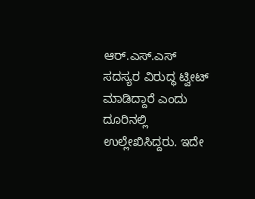ಆರ್.ಎಸ್.ಎಸ್ ಸದಸ್ಯರ ವಿರುದ್ಧ ಟ್ವೀಟ್ ಮಾಡಿದ್ದಾರೆ ಎಂದು ದೂರಿನಲ್ಲಿ ಉಲ್ಲೇಖಿಸಿದ್ದರು. ಇದೇ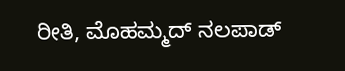ರೀತಿ, ಮೊಹಮ್ಮದ್ ನಲಪಾಡ್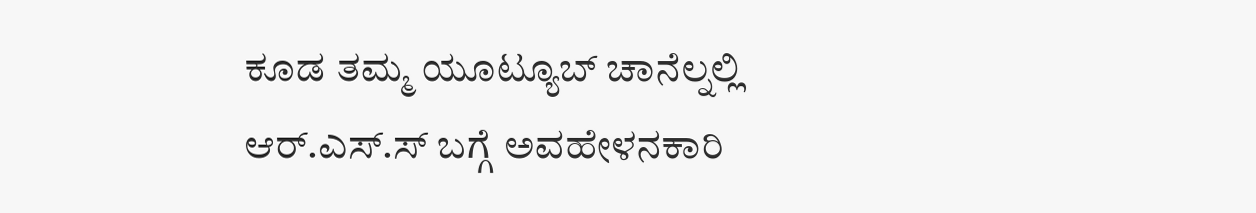ಕೂಡ ತಮ್ಮ ಯೂಟ್ಯೂಬ್ ಚಾನೆಲ್ನಲ್ಲಿ ಆರ್.ಎಸ್.ಸ್ ಬಗ್ಗೆ ಅವಹೇಳನಕಾರಿ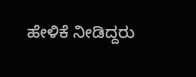ಹೇಳಿಕೆ ನೀಡಿದ್ದರು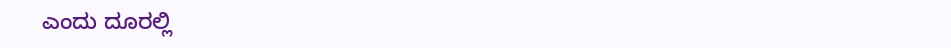ಎಂದು ದೂರಲ್ಲಿ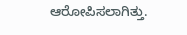ಆರೋಪಿಸಲಾಗಿತ್ತು.